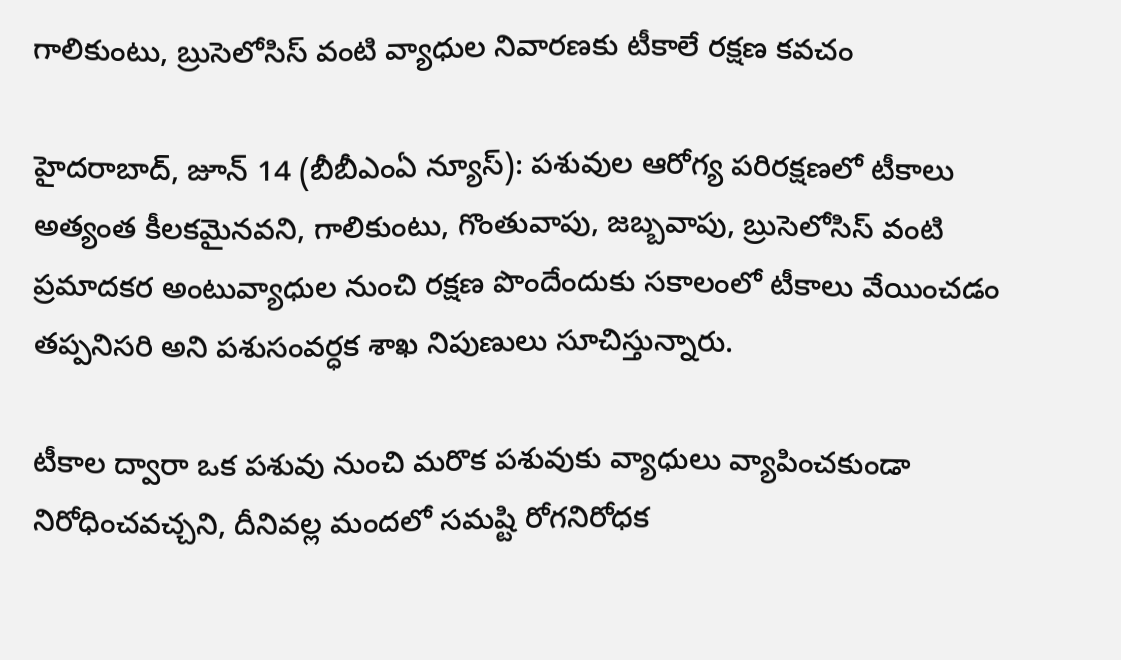గాలికుంటు, బ్రుసెలోసిస్ వంటి వ్యాధుల నివారణకు టీకాలే రక్షణ కవచం

హైదరాబాద్, జూన్ 14 (బీబీఎంఏ న్యూస్): పశువుల ఆరోగ్య పరిరక్షణలో టీకాలు అత్యంత కీలకమైనవని, గాలికుంటు, గొంతువాపు, జబ్బవాపు, బ్రుసెలోసిస్ వంటి ప్రమాదకర అంటువ్యాధుల నుంచి రక్షణ పొందేందుకు సకాలంలో టీకాలు వేయించడం తప్పనిసరి అని పశుసంవర్ధక శాఖ నిపుణులు సూచిస్తున్నారు.

టీకాల ద్వారా ఒక పశువు నుంచి మరొక పశువుకు వ్యాధులు వ్యాపించకుండా నిరోధించవచ్చని, దీనివల్ల మందలో సమష్టి రోగనిరోధక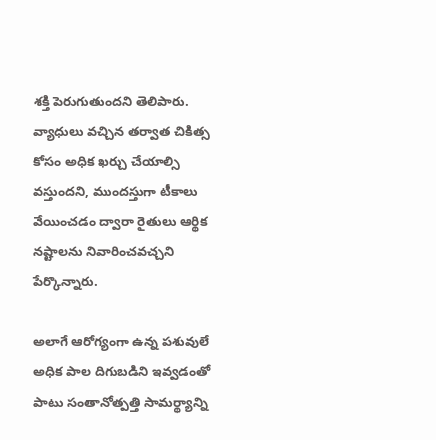శక్తి పెరుగుతుందని తెలిపారు. వ్యాధులు వచ్చిన తర్వాత చికిత్స కోసం అధిక ఖర్చు చేయాల్సి వస్తుందని, ముందస్తుగా టీకాలు వేయించడం ద్వారా రైతులు ఆర్థిక నష్టాలను నివారించవచ్చని పేర్కొన్నారు.

అలాగే ఆరోగ్యంగా ఉన్న పశువులే అధిక పాల దిగుబడిని ఇవ్వడంతో పాటు సంతానోత్పత్తి సామర్థ్యాన్ని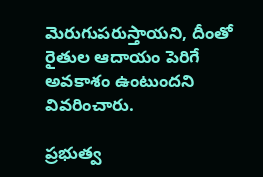మెరుగుపరుస్తాయని, దీంతో రైతుల ఆదాయం పెరిగే అవకాశం ఉంటుందని వివరించారు.

ప్రభుత్వ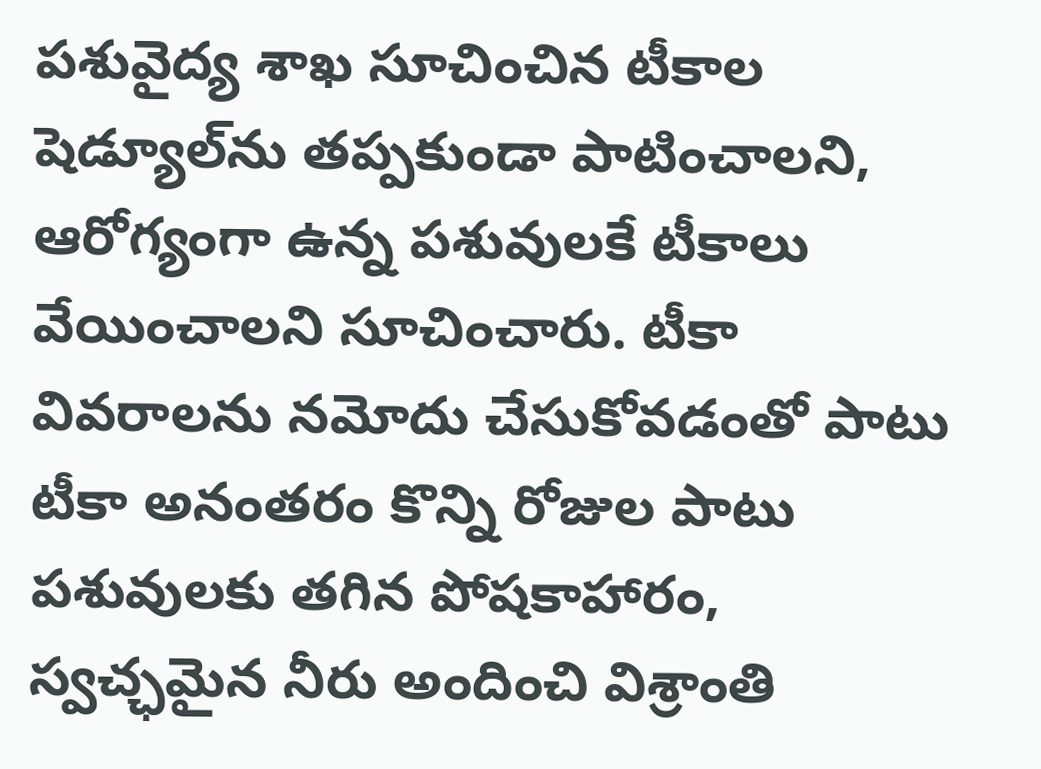పశువైద్య శాఖ సూచించిన టీకాల షెడ్యూల్‌ను తప్పకుండా పాటించాలని, ఆరోగ్యంగా ఉన్న పశువులకే టీకాలు వేయించాలని సూచించారు. టీకా వివరాలను నమోదు చేసుకోవడంతో పాటు టీకా అనంతరం కొన్ని రోజుల పాటు పశువులకు తగిన పోషకాహారం, స్వచ్ఛమైన నీరు అందించి విశ్రాంతి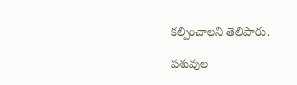కల్పించాలని తెలిపారు.

పశువుల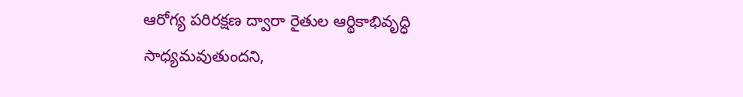ఆరోగ్య పరిరక్షణ ద్వారా రైతుల ఆర్థికాభివృద్ధి సాధ్యమవుతుందని,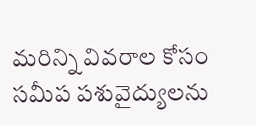మరిన్ని వివరాల కోసం సమీప పశువైద్యులను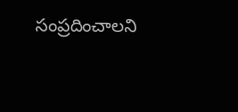సంప్రదించాలని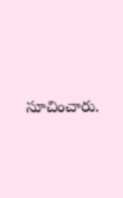సూచించారు.